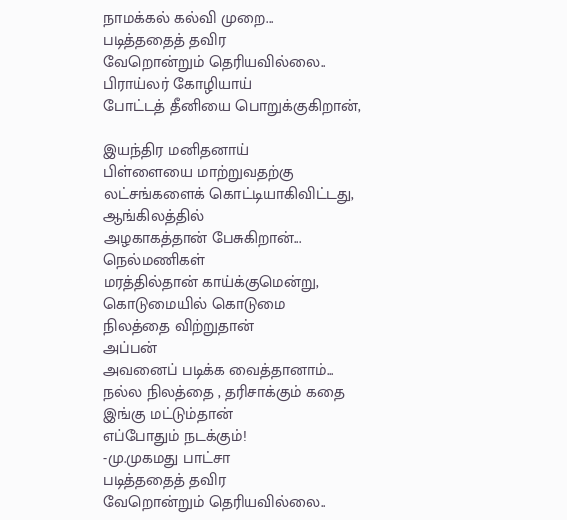நாமக்கல் கல்வி முறை...
படித்ததைத் தவிர
வேறொன்றும் தெரியவில்லை..
பிராய்லர் கோழியாய்
போட்டத் தீனியை பொறுக்குகிறான்,

இயந்திர மனிதனாய்
பிள்ளையை மாற்றுவதற்கு
லட்சங்களைக் கொட்டியாகிவிட்டது,
ஆங்கிலத்தில்
அழகாகத்தான் பேசுகிறான்...
நெல்மணிகள்
மரத்தில்தான் காய்க்குமென்று,
கொடுமையில் கொடுமை
நிலத்தை விற்றுதான்
அப்பன்
அவனைப் படிக்க வைத்தானாம்...
நல்ல நிலத்தை , தரிசாக்கும் கதை
இங்கு மட்டும்தான்
எப்போதும் நடக்கும்!
-மு.முகமது பாட்சா
படித்ததைத் தவிர
வேறொன்றும் தெரியவில்லை..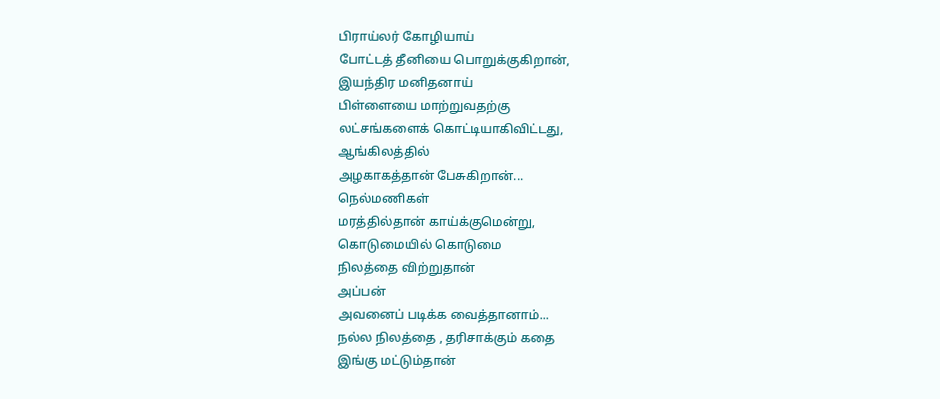பிராய்லர் கோழியாய்
போட்டத் தீனியை பொறுக்குகிறான்,
இயந்திர மனிதனாய்
பிள்ளையை மாற்றுவதற்கு
லட்சங்களைக் கொட்டியாகிவிட்டது,
ஆங்கிலத்தில்
அழகாகத்தான் பேசுகிறான்...
நெல்மணிகள்
மரத்தில்தான் காய்க்குமென்று,
கொடுமையில் கொடுமை
நிலத்தை விற்றுதான்
அப்பன்
அவனைப் படிக்க வைத்தானாம்...
நல்ல நிலத்தை , தரிசாக்கும் கதை
இங்கு மட்டும்தான்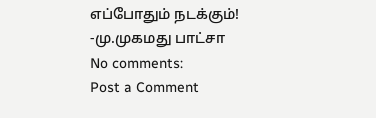எப்போதும் நடக்கும்!
-மு.முகமது பாட்சா
No comments:
Post a Comment